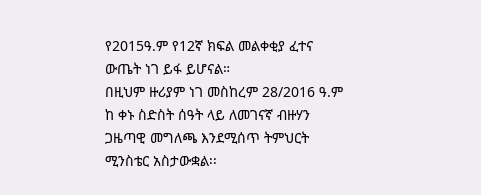የ2015ዓ.ም የ12ኛ ክፍል መልቀቂያ ፈተና ውጤት ነገ ይፋ ይሆናል።
በዚህም ዙሪያም ነገ መስከረም 28/2016 ዓ.ም ከ ቀኑ ስድስት ሰዓት ላይ ለመገናኛ ብዙሃን ጋዜጣዊ መግለጫ እንደሚሰጥ ትምህርት ሚንስቴር አስታውቋል፡፡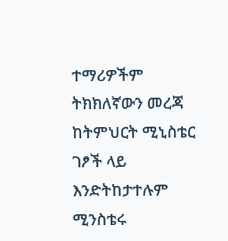ተማሪዎችም ትክክለኛውን መረጃ ከትምህርት ሚኒስቴር ገፆች ላይ እንድትከታተሉም ሚንስቴሩ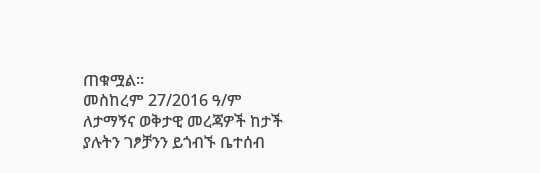ጠቁሟል፡፡
መስከረም 27/2016 ዓ/ም
ለታማኝና ወቅታዊ መረጃዎች ከታች ያሉትን ገፆቻንን ይጎብኙ ቤተሰብ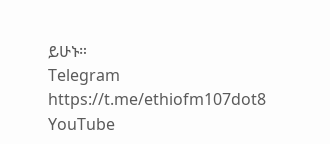ይሁኑ።
Telegram https://t.me/ethiofm107dot8
YouTube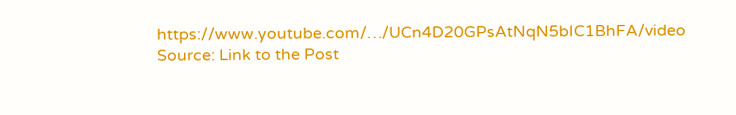https://www.youtube.com/…/UCn4D20GPsAtNqN5bIC1BhFA/video
Source: Link to the Post